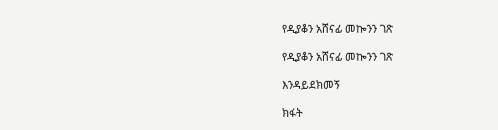የዲያቆን አሸናፊ መኰንን ገጽ

የዲያቆን አሸናፊ መኰንን ገጽ

እንዳይደክመኝ

ክፋት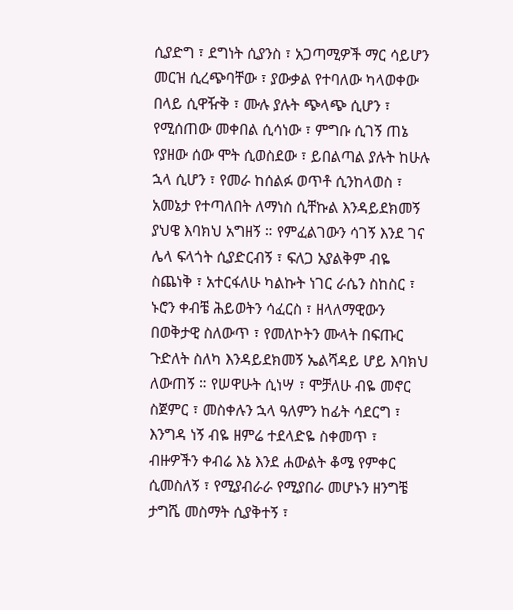ሲያድግ ፣ ደግነት ሲያንስ ፣ አጋጣሚዎች ማር ሳይሆን መርዝ ሲረጭባቸው ፣ ያውቃል የተባለው ካላወቀው በላይ ሲዋዥቅ ፣ ሙሉ ያሉት ጭላጭ ሲሆን ፣ የሚሰጠው መቀበል ሲሳነው ፣ ምግቡ ሲገኝ ጠኔ የያዘው ሰው ሞት ሲወስደው ፣ ይበልጣል ያሉት ከሁሉ ኋላ ሲሆን ፣ የመራ ከሰልፉ ወጥቶ ሲንከላወስ ፣ አመኔታ የተጣለበት ለማነስ ሲቸኩል እንዳይደክመኝ ያህዌ እባክህ አግዘኝ ። የምፈልገውን ሳገኝ እንደ ገና ሌላ ፍላጎት ሲያድርብኝ ፣ ፍለጋ አያልቅም ብዬ ስጨነቅ ፣ አተርፋለሁ ካልኩት ነገር ራሴን ስከስር ፣ ኑሮን ቀብቼ ሕይወትን ሳፈርስ ፣ ዘላለማዊውን በወቅታዊ ስለውጥ ፣ የመለኮትን ሙላት በፍጡር ጉድለት ስለካ እንዳይደክመኝ ኤልሻዳይ ሆይ እባክህ ለውጠኝ ። የሠዋሁት ሲነሣ ፣ ሞቻለሁ ብዬ መኖር ስጀምር ፣ መስቀሉን ኋላ ዓለምን ከፊት ሳደርግ ፣ እንግዳ ነኝ ብዬ ዘምሬ ተደላድዬ ስቀመጥ ፣ ብዙዎችን ቀብሬ እኔ እንደ ሐውልት ቆሜ የምቀር ሲመስለኝ ፣ የሚያብራራ የሚያበራ መሆኑን ዘንግቼ ታግሼ መስማት ሲያቅተኝ ፣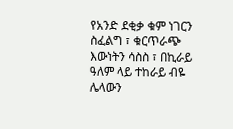የአንድ ደቂቃ ቁም ነገርን ስፈልግ ፣ ቁርጥራጭ እውነትን ሳስስ ፣ በኪራይ ዓለም ላይ ተከራይ ብዬ ሌላውን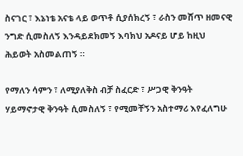ስናገር ፣ እኔነቴ አናቴ ላይ ወጥቶ ሲያሰክረኝ ፣ ራስን መሸጥ ዘመናዊ ንግድ ሲመስለኝ እንዳይደክመኝ እባክህ አዶናይ ሆይ ከዚህ ሕይወት አስመልጠኝ ።

የማለን ሳምን ፣ ለሚያለቅስ ብቻ ስፈርድ ፣ ሥጋዊ ቅንዓት ሃይማኖታዊ ቅንዓት ሲመስለኝ ፣ የሚመቸኝን አስተማሪ እየፈለግሁ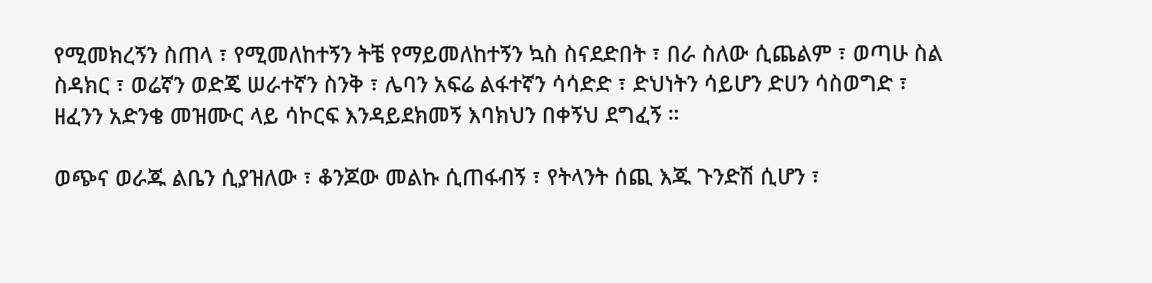የሚመክረኝን ስጠላ ፣ የሚመለከተኝን ትቼ የማይመለከተኝን ኳስ ስናደድበት ፣ በራ ስለው ሲጨልም ፣ ወጣሁ ስል ስዳክር ፣ ወሬኛን ወድጄ ሠራተኛን ስንቅ ፣ ሌባን አፍሬ ልፋተኛን ሳሳድድ ፣ ድህነትን ሳይሆን ድሀን ሳስወግድ ፣ ዘፈንን አድንቄ መዝሙር ላይ ሳኮርፍ እንዳይደክመኝ እባክህን በቀኝህ ደግፈኝ ።

ወጭና ወራጁ ልቤን ሲያዝለው ፣ ቆንጆው መልኩ ሲጠፋብኝ ፣ የትላንት ሰጪ እጁ ጉንድሽ ሲሆን ፣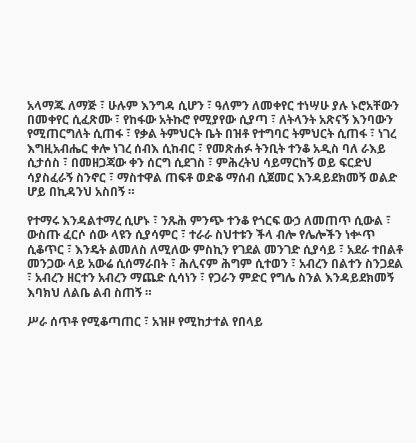አላማጁ ለማጅ ፣ ሁሉም እንግዳ ሲሆን ፣ ዓለምን ለመቀየር ተነሣሁ ያሉ ኑሮአቸውን በመቀየር ሲፈጽሙ ፣ የከፋው አትኩሮ የሚያየው ሲያጣ ፣ ለትላንት አጽናኝ እንባውን የሚጠርግለት ሲጠፋ ፣ የቃል ትምህርት ቤት በዝቶ የተግባር ትምህርት ሲጠፋ ፣ ነገረ እግዚአብሔር ቀሎ ነገረ ሰብእ ሲከብር ፣ የመጽሐፉ ትንቢት ተንቆ አዲስ ባለ ራእይ ሲታሰስ ፣ በመዘጋጃው ቀን ሰርግ ሲደገስ ፣ ምሕረትህ ሳይማርከኝ ወይ ፍርድህ ሳያስፈራኝ ስንኖር ፣ ማስተዋል ጠፍቶ ወድቆ ማሰብ ሲጀመር እንዳይደክመኝ ወልድ ሆይ በኪዳንህ አስበኝ ።

የተማሩ እንዳልተማረ ሲሆኑ ፣ ንጹሕ ምንጭ ተንቆ የጎርፍ ውኃ ለመጠጥ ሲውል ፣ ውስጡ ፈርሶ ሰው ላዩን ሲያሳምር ፣ ተራራ ስህተቱን ችላ ብሎ የሌሎችን ነቍጥ ሲቆጥር ፣ እንዴት ልመለስ ለሚለው ምስኪን የገደል መንገድ ሲያሳይ ፣ አደራ ተበልቶ መንጋው ላይ አውሬ ሲሰማራበት ፣ ሕሊናም ሕግም ሲተወን ፣ አብረን በልተን ስንጋደል ፣ አብረን ዘርተን አብረን ማጨድ ሲሳነን ፣ የጋራን ምድር የግሌ ስንል እንዳይደክመኝ እባክህ ለልቤ ልብ ስጠኝ ።

ሥራ ሰጥቶ የሚቆጣጠር ፣ አዝዞ የሚከታተል የበላይ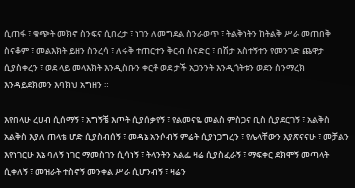ሲጠፋ ፣ ቁጭት መክኖ ስንፍና ሲበረታ ፣ ነገን ለመግደል ስንራወጥ ፣ ትልቅነትን ከትልቅ ሥራ መጠበቅ ስናቆም ፣ መልእክት ይዘን ስንረሳ ፣ ለሩቅ ተጠርተን ቅርብ ስናድር ፣ በሽታ አስተኝተን የመንገድ ጨዋታ ሲያስቀረን ፣ ወደ ላይ መላእክት እንዲስቡን ቀርቶ ወደ ታች አጋንንት እንዲጎትቱን ወደን ስንማረክ እንዳይደክመን እባክህ አግዘን ።

እየበላሁ ረሀብ ሲሰማኝ ፣ አግኝቼ እጦት ሲያሰቃየኝ ፣ የልመናዬ መልስ ምስጋና ቢስ ሲያደርገኝ ፣ አልቅስ አልቅስ እያለ ጠላቴ ሆድ ሲያስብሰኝ ፣ መዳኔ አንሶብኝ ምሬት ሲያነጋግረን ፣ የሌላቸውን እያጽናናሁ ፣ መቻልን እየነገርሁ እኔ ባለኝ ነገር ማመስገን ሲሳነኝ ፣ ትላንትን አልፌ ዛሬ ሲያስፈራኝ ፣ ማፍቀር ደክሞኝ መጣላት ሲቀለኝ ፣ መዝራት ተስኖኝ መንቀል ሥራ ሲሆንብኝ ፣ ዛሬን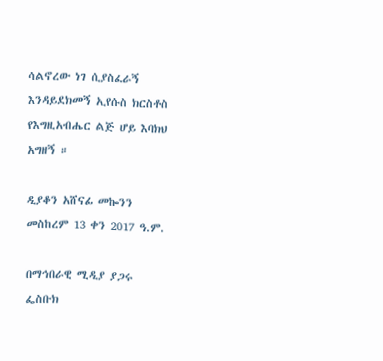ሳልኖረው ነገ ሲያስፈራኝ እንዳይደክመኝ ኢየሱስ ክርስቶስ የእግዚአብሔር ልጅ ሆይ እባክህ አግዘኝ ።

ዲያቆን አሸናፊ መኰንን
መስከረም 13 ቀን 2017 ዓ.ም.

በማኅበራዊ ሚዲያ ያጋሩ
ፌስቡክ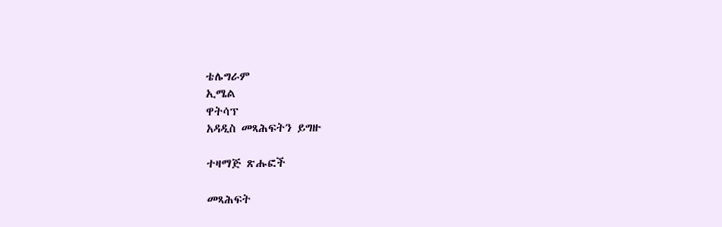ቴሌግራም
ኢሜል
ዋትሳፕ
አዳዲስ መጻሕፍትን ይግዙ

ተዛማጅ ጽሑፎች

መጻሕፍት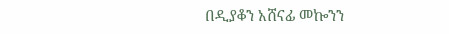በዲያቆን አሸናፊ መኰንን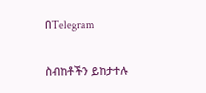በTelegram

ስብከቶችን ይከታተሉ